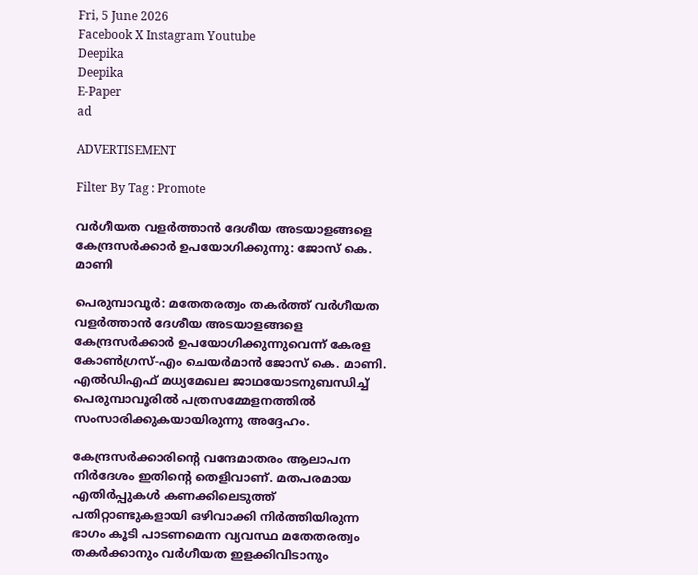Fri, 5 June 2026
Facebook X Instagram Youtube
Deepika
Deepika
E-Paper
ad

ADVERTISEMENT

Filter By Tag : Promote

വർഗീയത വളർത്താൻ ദേശീയ അടയാളങ്ങളെ കേന്ദ്രസർക്കാർ ഉപയോഗിക്കുന്നു: ജോസ് കെ. മാണി

പെരുമ്പാവൂർ: മതേതരത്വം തകർത്ത് വർഗീയത വളർത്താൻ ദേശീയ അടയാളങ്ങളെ കേന്ദ്രസർക്കാർ ഉപയോഗിക്കുന്നുവെന്ന് കേരള കോൺഗ്രസ്-എം ചെയർമാൻ ജോസ് കെ. മാണി. എൽഡിഎഫ് മധ്യമേഖല ജാഥ‌യോടനുബന്ധിച്ച് പെരുമ്പാവൂരിൽ പത്രസമ്മേളനത്തിൽ സംസാരിക്കുകയായിരുന്നു അദ്ദേഹം.

കേന്ദ്രസർക്കാരിന്‍റെ വന്ദേമാതരം ആലാപന നിർദേശം ഇതിന്‍റെ തെളിവാണ്. മതപരമായ എതിർപ്പുകൾ കണക്കിലെടുത്ത് പതിറ്റാണ്ടുകളായി ഒഴിവാക്കി നിർത്തിയിരുന്ന ഭാഗം കൂടി പാടണമെന്ന വ്യവസ്ഥ മതേതരത്വം തകർക്കാനും വർഗീയത ഇളക്കിവിടാനും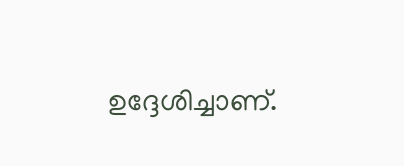ഉദ്ദേശിച്ചാണ്.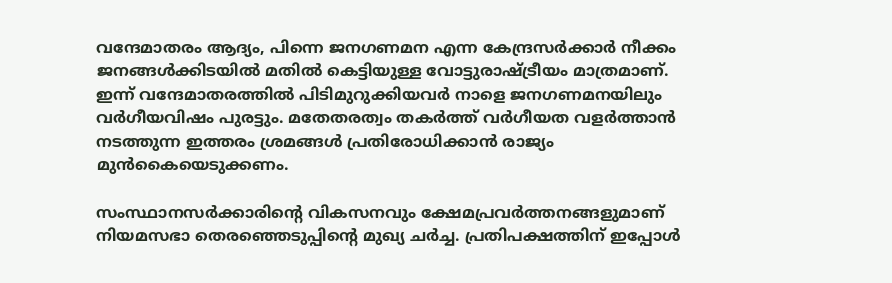വന്ദേമാതരം ആദ്യം, പിന്നെ ജനഗണമന എന്ന കേന്ദ്രസര്‍ക്കാര്‍ നീക്കം ജനങ്ങൾക്കിടയിൽ മതിൽ കെട്ടിയുള്ള വോട്ടുരാഷ്‌ട്രീയം മാത്രമാണ്. ഇന്ന് വന്ദേമാതരത്തിൽ പിടിമുറുക്കിയവർ നാളെ ജനഗണമനയിലും വർഗീയവിഷം പുരട്ടും. മതേതരത്വം തകർത്ത് വർഗീയത വളർത്താൻ നടത്തുന്ന ഇത്തരം ശ്രമങ്ങൾ പ്രതിരോധിക്കാൻ രാജ്യം മുൻകൈയെടുക്കണം.

സംസ്ഥാനസര്‍ക്കാരിന്‍റെ വികസനവും ക്ഷേമപ്രവർത്തനങ്ങളുമാണ് നിയമസഭാ തെരഞ്ഞെടുപ്പിന്‍റെ മുഖ്യ ചർച്ച. പ്രതിപക്ഷത്തിന് ഇപ്പോള്‍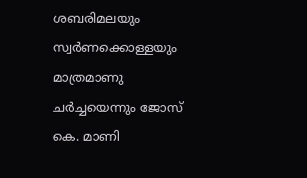ശബരിമലയും സ്വര്‍ണക്കൊള്ളയും മാത്രമാണു ചര്‍ച്ചയെന്നും ജോസ് കെ. മാണി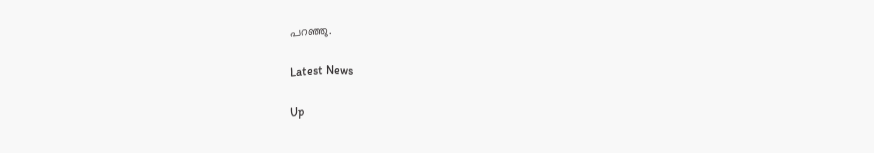പറഞ്ഞു.

Latest News

Up